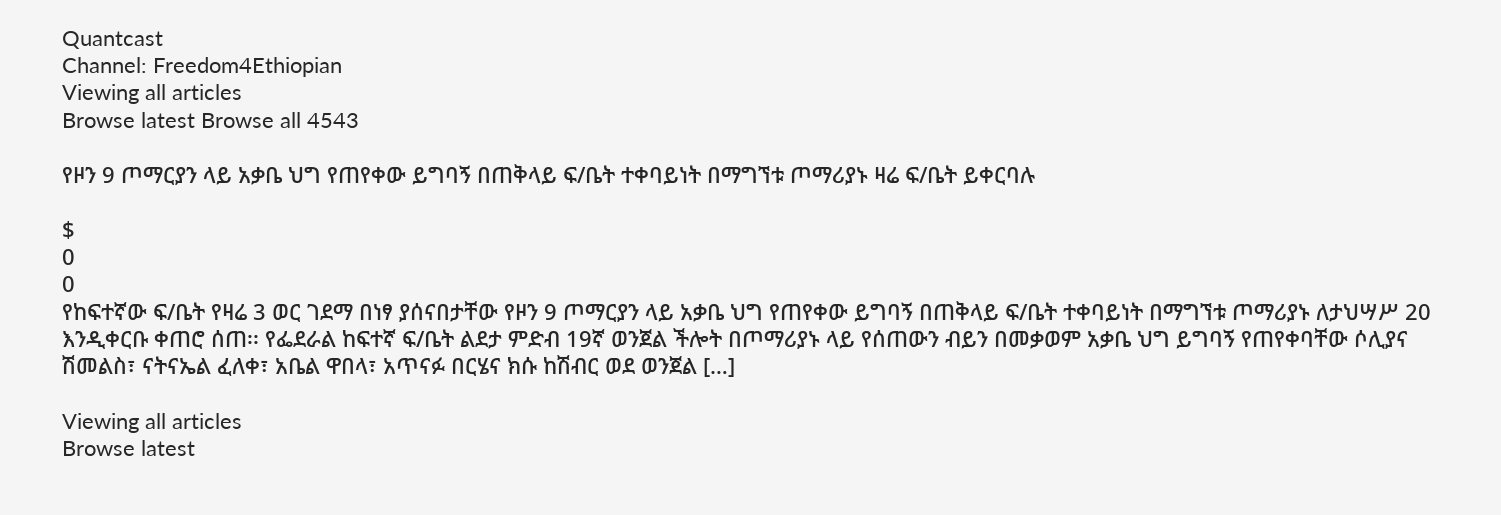Quantcast
Channel: Freedom4Ethiopian
Viewing all articles
Browse latest Browse all 4543

የዞን 9 ጦማርያን ላይ አቃቤ ህግ የጠየቀው ይግባኝ በጠቅላይ ፍ/ቤት ተቀባይነት በማግኘቱ ጦማሪያኑ ዛሬ ፍ/ቤት ይቀርባሉ

$
0
0
የከፍተኛው ፍ/ቤት የዛሬ 3 ወር ገደማ በነፃ ያሰናበታቸው የዞን 9 ጦማርያን ላይ አቃቤ ህግ የጠየቀው ይግባኝ በጠቅላይ ፍ/ቤት ተቀባይነት በማግኘቱ ጦማሪያኑ ለታህሣሥ 20 እንዲቀርቡ ቀጠሮ ሰጠ፡፡ የፌደራል ከፍተኛ ፍ/ቤት ልደታ ምድብ 19ኛ ወንጀል ችሎት በጦማሪያኑ ላይ የሰጠውን ብይን በመቃወም አቃቤ ህግ ይግባኝ የጠየቀባቸው ሶሊያና ሽመልስ፣ ናትናኤል ፈለቀ፣ አቤል ዋበላ፣ አጥናፉ በርሄና ክሱ ከሽብር ወደ ወንጀል […]

Viewing all articles
Browse latest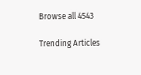Browse all 4543

Trending Articles